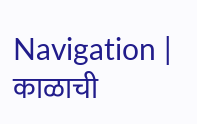Navigation |
काळाची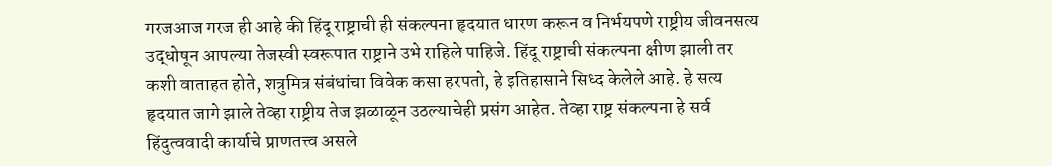गरजआज गरज ही आहे की हिंदू राष्ट्राची ही संकल्पना हृदयात धारण करून व निर्भयपणे राष्ट्रीय जीवनसत्य उद्धोषून आपल्या तेजस्वी स्वरूपात राष्ट्राने उभे राहिले पाहिजे. हिंदू राष्ट्राची संकल्पना क्षीण झाली तर कशी वाताहत होते, शत्रुमित्र संबंधांचा विवेक कसा हरपतो, हे इतिहासाने सिध्द केलेले आहे. हे सत्य हृदयात जागे झाले तेव्हा राष्ट्रीय तेज झळाळून उठल्याचेही प्रसंग आहेत. तेव्हा राष्ट्र संकल्पना हे सर्व हिंदुत्ववादी कार्याचे प्राणतत्त्व असले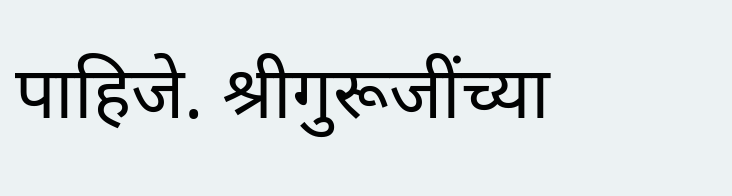पाहिजे. श्रीगुरूजींच्या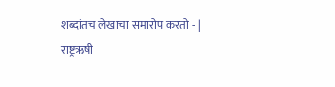शब्दांतच लेखाचा समारोप करतो - |
राष्ट्रऋषी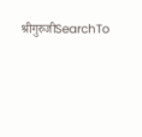श्रीगुरुजीSearchTo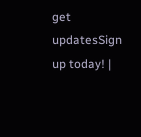get updatesSign up today! |